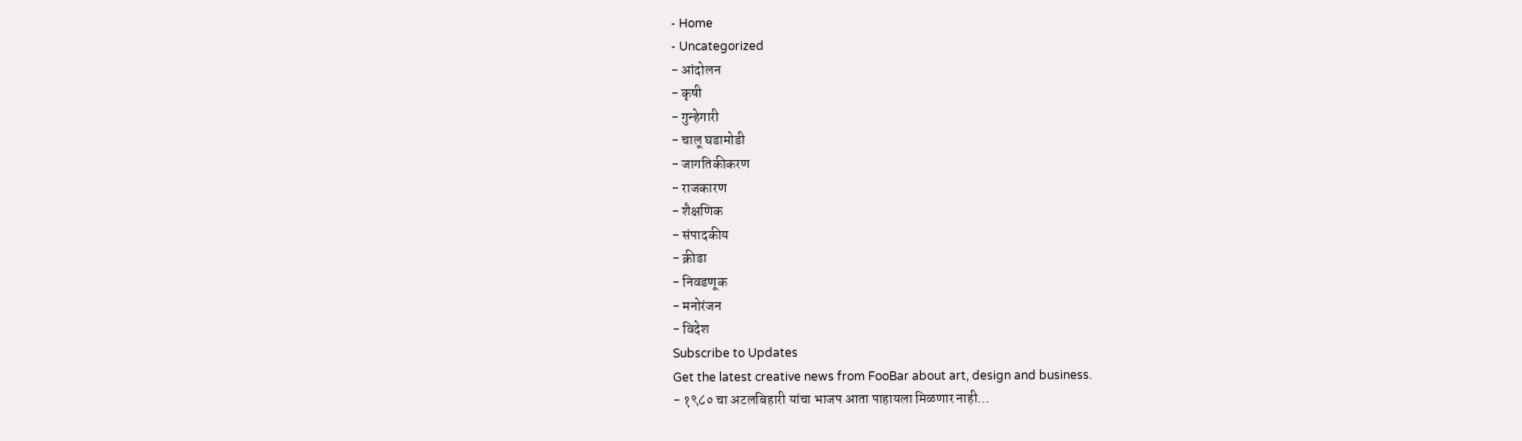- Home
- Uncategorized
- आंदोलन
- कृषी
- गुन्हेगारी
- चालू घडामोडी
- जागतिकीकरण
- राजकारण
- शैक्षणिक
- संपादकीय
- क्रीडा
- निवडणूक
- मनोरंजन
- विदेश
Subscribe to Updates
Get the latest creative news from FooBar about art, design and business.
- १९८० चा अटलबिहारी यांचा भाजप आता पाहायला मिळणार नाही…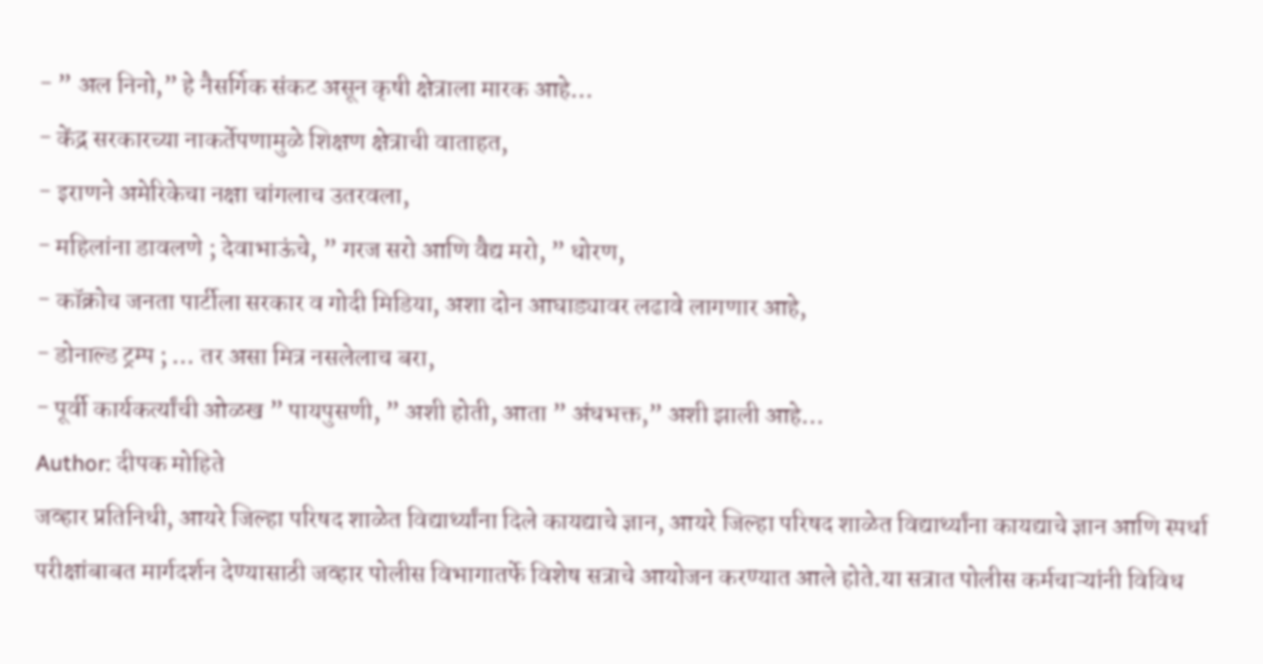- ” अल निनो,” हे नैसर्गिक संकट असून कृषी क्षेत्राला मारक आहे…
- केंद्र सरकारच्या नाकर्तेपणामुळे शिक्षण क्षेत्राची वाताहत,
- इराणने अमेरिकेचा नक्षा चांगलाच उतरवला,
- महिलांना डावलणे ; देवाभाऊंचे, ” गरज सरो आणि वैद्य मरो, ” धोरण,
- कॉक्रोच जनता पार्टीला सरकार व गोदी मिडिया, अशा दोन आघाड्यावर लढावे लागणार आहे,
- डोनाल्ड ट्रम्प ; … तर असा मित्र नसलेलाच बरा,
- पूर्वी कार्यकर्त्यांची ओळख ” पायपुसणी, ” अशी होती, आता ” अंधभक्त,” अशी झाली आहे…
Author: दीपक मोहिते
जव्हार प्रतिनिधी, आयरे जिल्हा परिषद शाळेत विद्यार्थ्यांना दिले कायद्याचे ज्ञान, आयरे जिल्हा परिषद शाळेत विद्यार्थ्यांना कायद्याचे ज्ञान आणि स्पर्धा परीक्षांबाबत मार्गदर्शन देण्यासाठी जव्हार पोलीस विभागातर्फे विशेष सत्राचे आयोजन करण्यात आले होते.या सत्रात पोलीस कर्मचाऱ्यांनी विविध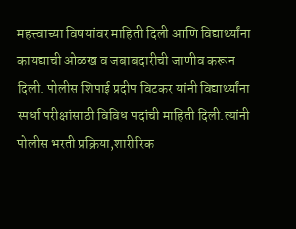महत्त्वाच्या विषयांवर माहिती दिली आणि विद्यार्थ्यांना कायद्याची ओळख व जबाबदारीची जाणीव करून दिली. पोलीस शिपाई प्रदीप विटकर यांनी विद्यार्थ्यांना स्पर्धा परीक्षांसाठी विविध पदांची माहिती दिली.त्यांनी पोलीस भरती प्रक्रिया,शारीरिक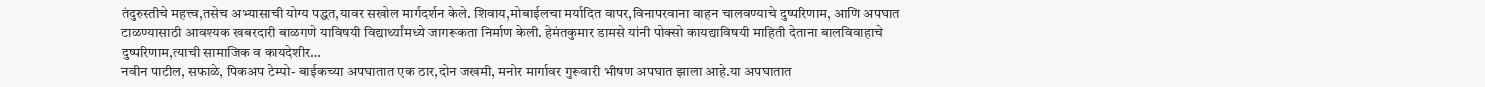तंदुरुस्तीचे महत्त्व,तसेच अभ्यासाची योग्य पद्धत,यावर सखोल मार्गदर्शन केले. शिवाय,मोबाईलचा मर्यादित वापर,विनापरवाना वाहन चालवण्याचे दुष्परिणाम, आणि अपघात टाळण्यासाठी आवश्यक खबरदारी बाळगणे याविषयी विद्यार्थ्यांमध्ये जागरूकता निर्माण केली. हेमंतकुमार डामसे यांनी पोक्सो कायद्याविषयी माहिती देताना बालविवाहाचे दुष्परिणाम,त्याची सामाजिक व कायदेशीर…
नवीन पाटील, सफाळे, पिकअप टेम्पो- बाईकच्या अपघातात एक ठार,दोन जखमी, मनोर मार्गावर गुरूवारी भीषण अपघात झाला आहे.या अपघातात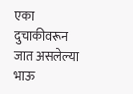एका दुचाकीवरून जात असलेल्या भाऊ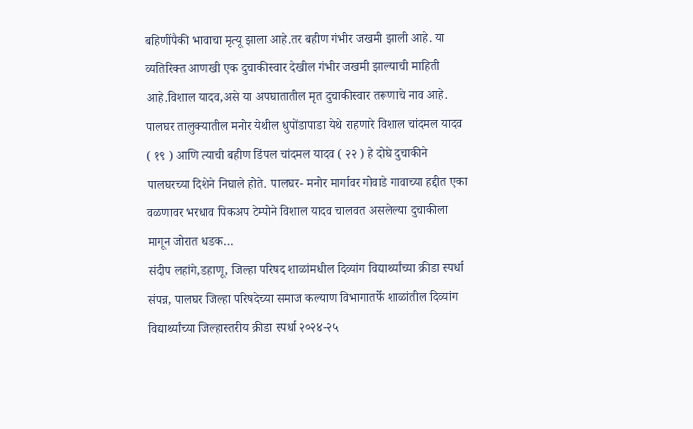बहिणींपैकी भावाचा मृत्यू झाला आहे.तर बहीण गंभीर जखमी झाली आहे. या व्यतिरिक्त आणखी एक दुचाकीस्वार देखील गंभीर जखमी झाल्याची माहिती आहे.विशाल यादव,असे या अपघातातील मृत दुचाकीस्वार तरूणाचे नाव आहे. पालघर तालुक्यातील मनोर येथील धुपोंडापाडा येथे राहणारे विशाल चांदमल यादव ( १९ ) आणि त्याची बहीण डिंपल चांदमल यादव ( २२ ) हे दोघे दुचाकीने पालघरच्या दिशेने निघाले होते. पालघर- मनोर मार्गावर गोवाडे गावाच्या हद्दीत एका वळणावर भरधाव पिकअप टेम्पोने विशाल यादव चालवत असलेल्या दुचाकीला मागून जोरात धडक…
संदीप लहांगे,डहाणू, जिल्हा परिषद शाळांमधील दिव्यांग विद्यार्थ्यांच्या क्रीडा स्पर्धा संपन्न, पालघर जिल्हा परिषदेच्या समाज कल्याण विभागातर्फे शाळांतील दिव्यांग विद्यार्थ्यांच्या जिल्हास्तरीय क्रीडा स्पर्धा २०२४-२५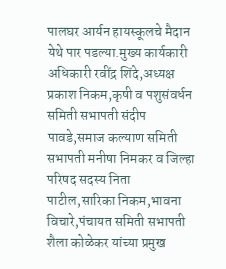पालघर आर्यन हायस्कूलचे मैदान येथे पार पडल्या.मुख्य कार्यकारी अधिकारी रवींद्र शिंदे,अध्यक्ष प्रकाश निकम,कृषी व पशुसंवर्धन समिती सभापती संदीप पावडे,समाज कल्याण समिती सभापती मनीषा निमकर व जिल्हा परिषद सदस्य निता पाटील,सारिका निकम,भावना विचारे,पंचायत समिती सभापती शैला कोळेकर यांच्या प्रमुख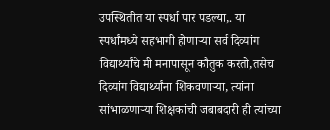उपस्थितीत या स्पर्धा पार पडल्या,. या स्पर्धांमध्ये सहभागी होणाऱ्या सर्व दिव्यांग विद्यार्थ्यांचे मी मनापासून कौतुक करतो,तसेच दिव्यांग विद्यार्थ्यांना शिकवणाऱ्या, त्यांना सांभाळणाऱ्या शिक्षकांची जबाबदारी ही त्यांच्या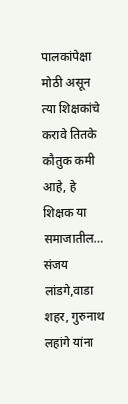पालकांपेक्षा मोठी असून त्या शिक्षकांचे करावे तितके कौतुक कमी आहे, हे शिक्षक या समाजातील…
संजय लांडगे,वाडा शहर, गुरुनाथ लहांगे यांना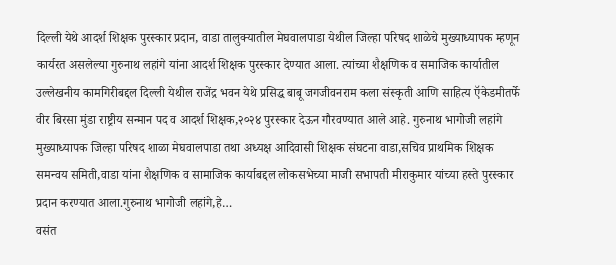दिल्ली येथे आदर्श शिक्षक पुरस्कार प्रदान, वाडा तालुक्यातील मेघवालपाडा येथील जिल्हा परिषद शाळेचे मुख्याध्यापक म्हणून कार्यरत असलेल्या गुरुनाथ लहांगे यांना आदर्श शिक्षक पुरस्कार देण्यात आला. त्यांच्या शैक्षणिक व समाजिक कार्यातील उल्लेखनीय कामगिरीबद्दल दिल्ली येथील राजेंद्र भवन येथे प्रसिद्ध बाबू जगजीवनराम कला संस्कृती आणि साहित्य ऍकेडमीतर्फे वीर बिरसा मुंडा राष्ट्रीय सन्मान पद व आदर्श शिक्षक,२०२४ पुरस्कार देऊन गौरवण्यात आले आहे. गुरुनाथ भागोजी लहांगे मुख्याध्यापक जिल्हा परिषद शाळा मेघवालपाडा तथा अध्यक्ष आदिवासी शिक्षक संघटना वाडा,सचिव प्राथमिक शिक्षक समन्वय समिती,वाडा यांना शैक्षणिक व सामाजिक कार्याबद्दल लोकसभेच्या माजी सभापती मीराकुमार यांच्या हस्ते पुरस्कार प्रदान करण्यात आला.गुरुनाथ भागोजी लहांगे,हे…
वसंत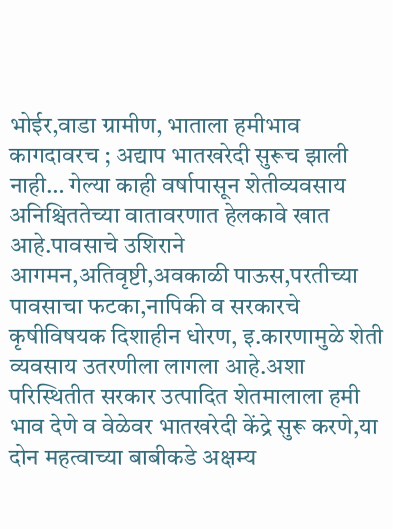भोईर,वाडा ग्रामीण, भाताला हमीभाव कागदावरच ; अद्याप भातखरेदी सुरूच झाली नाही… गेल्या काही वर्षापासून शेतीव्यवसाय अनिश्चिततेच्या वातावरणात हेलकावे खात आहे.पावसाचे उशिराने आगमन,अतिवृष्टी,अवकाळी पाऊस,परतीच्या पावसाचा फटका,नापिकी व सरकारचे कृषीविषयक दिशाहीन धोरण, इ.कारणामुळे शेती व्यवसाय उतरणीला लागला आहे.अशा परिस्थितीत सरकार उत्पादित शेतमालाला हमी भाव देणे व वेळेवर भातखरेदी केंद्रे सुरू करणे,या दोन महत्वाच्या बाबीकडे अक्षम्य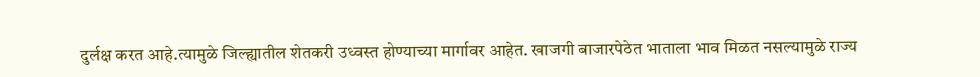दुर्लक्ष करत आहे.त्यामुळे जिल्ह्यातील शेतकरी उध्वस्त होण्याच्या मार्गावर आहेत. खाजगी बाजारपेठेत भाताला भाव मिळत नसल्यामुळे राज्य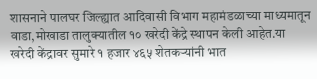शासनाने पालघर जिल्ह्यात आदिवासी विभाग महामंडळाच्या माध्यमातून वाडा,मोखाडा तालुक्यातील १० खरेदी केंद्रे स्थापन केली आहेत.या खरेदी केंद्रावर सुमारे १ हजार ४६५ शेतकऱ्यांनी भात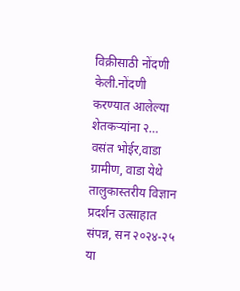विक्रीसाठी नोंदणी केली.नोंदणी करण्यात आलेल्या शेतकऱ्यांना २…
वसंत भोईर,वाडा ग्रामीण, वाडा येथे तालुकास्तरीय विज्ञान प्रदर्शन उत्साहात संपन्न, सन २०२४-२५ या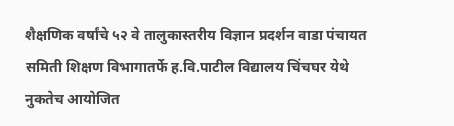शैक्षणिक वर्षांचे ५२ वे तालुकास्तरीय विज्ञान प्रदर्शन वाडा पंचायत समिती शिक्षण विभागातर्फे ह.वि.पाटील विद्यालय चिंचघर येथे नुकतेच आयोजित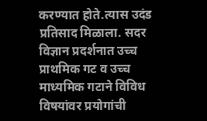करण्यात होते.त्यास उदंड प्रतिसाद मिळाला. सदर विज्ञान प्रदर्शनात उच्च प्राथमिक गट व उच्च माध्यमिक गटाने विविध विषयांवर प्रयोगांची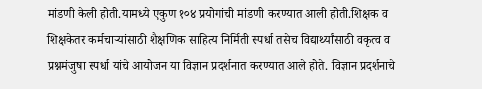मांडणी केली होती.यामध्ये एकुण १०४ प्रयोगांची मांडणी करण्यात आली होती.शिक्षक व शिक्षकेतर कर्मचाऱ्यांसाठी शैक्षणिक साहित्य निर्मिती स्पर्धा तसेच विद्यार्थ्यांसाठी वकृत्व व प्रश्नमंजुषा स्पर्धा यांचे आयोजन या विज्ञान प्रदर्शनात करण्यात आले होते. विज्ञान प्रदर्शनाचे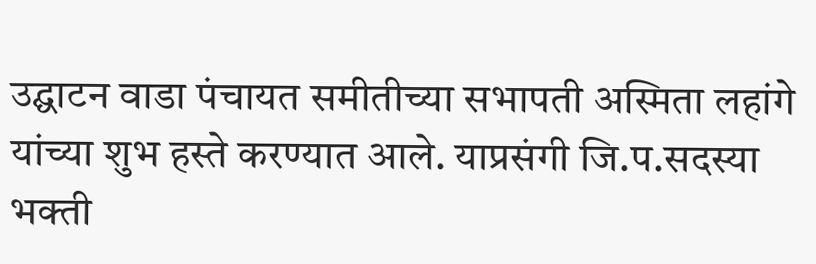उद्घाटन वाडा पंचायत समीतीच्या सभापती अस्मिता लहांगे यांच्या शुभ हस्ते करण्यात आले. याप्रसंगी जि.प.सदस्या भक्ती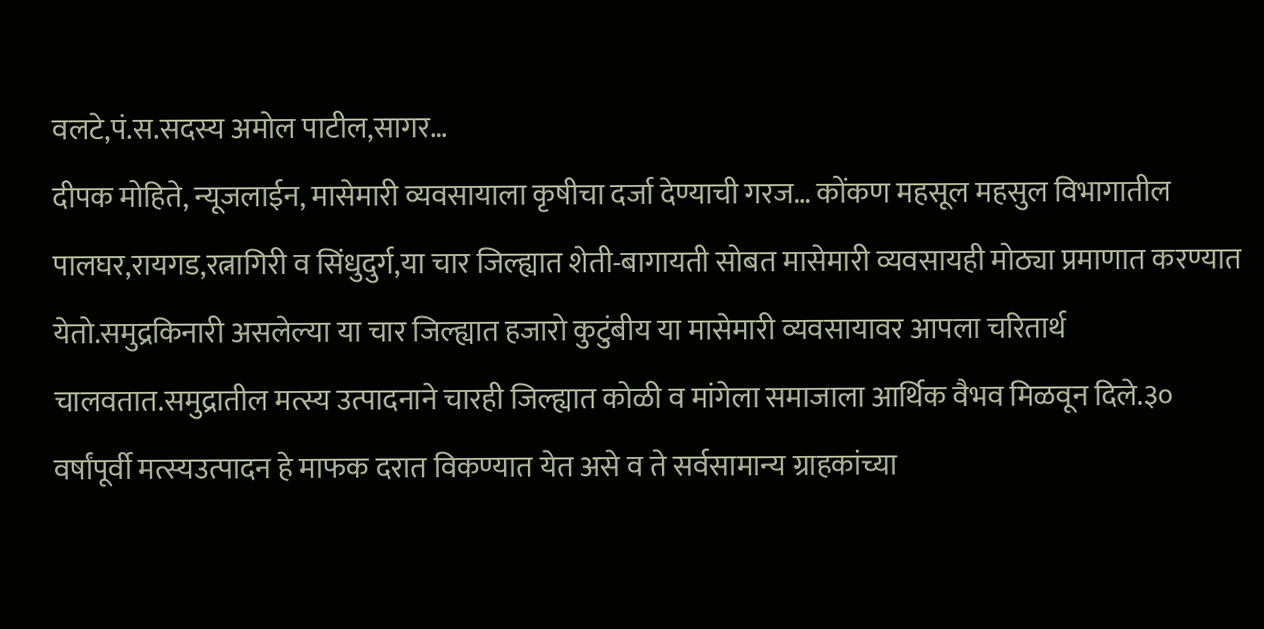वलटे,पं.स.सदस्य अमोल पाटील,सागर…
दीपक मोहिते, न्यूजलाईन, मासेमारी व्यवसायाला कृषीचा दर्जा देण्याची गरज… कोंकण महसूल महसुल विभागातील पालघर,रायगड,रत्नागिरी व सिंधुदुर्ग,या चार जिल्ह्यात शेती-बागायती सोबत मासेमारी व्यवसायही मोठ्या प्रमाणात करण्यात येतो.समुद्रकिनारी असलेल्या या चार जिल्ह्यात हजारो कुटुंबीय या मासेमारी व्यवसायावर आपला चरितार्थ चालवतात.समुद्रातील मत्स्य उत्पादनाने चारही जिल्ह्यात कोळी व मांगेला समाजाला आर्थिक वैभव मिळवून दिले.३० वर्षांपूर्वी मत्स्यउत्पादन हे माफक दरात विकण्यात येत असे व ते सर्वसामान्य ग्राहकांच्या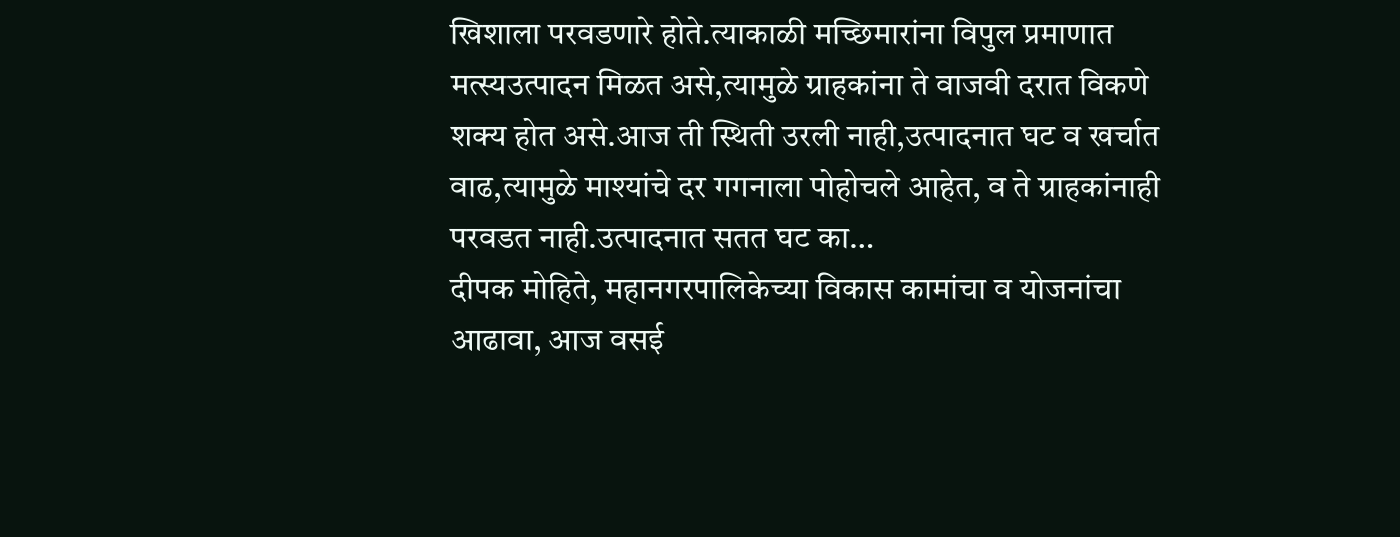खिशाला परवडणारे होते.त्याकाळी मच्छिमारांना विपुल प्रमाणात मत्स्यउत्पादन मिळत असे,त्यामुळे ग्राहकांना ते वाजवी दरात विकणे शक्य होत असे.आज ती स्थिती उरली नाही,उत्पादनात घट व खर्चात वाढ,त्यामुळे माश्यांचे दर गगनाला पोहोचले आहेत, व ते ग्राहकांनाही परवडत नाही.उत्पादनात सतत घट का…
दीपक मोहिते, महानगरपालिकेच्या विकास कामांचा व योजनांचा आढावा, आज वसई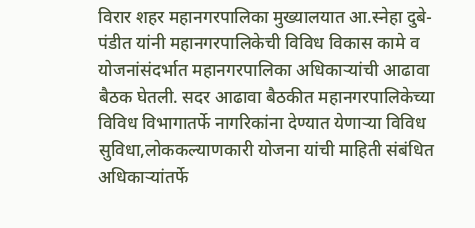विरार शहर महानगरपालिका मुख्यालयात आ.स्नेहा दुबे-पंडीत यांनी महानगरपालिकेची विविध विकास कामे व योजनांसंदर्भात महानगरपालिका अधिकाऱ्यांची आढावा बैठक घेतली. सदर आढावा बैठकीत महानगरपालिकेच्या विविध विभागातर्फे नागरिकांना देण्यात येणाऱ्या विविध सुविधा,लोककल्याणकारी योजना यांची माहिती संबंधित अधिकाऱ्यांतर्फे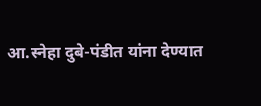आ.स्नेहा दुबे-पंडीत यांना देण्यात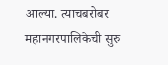आल्या. त्याचबरोबर महानगरपालिकेची सुरु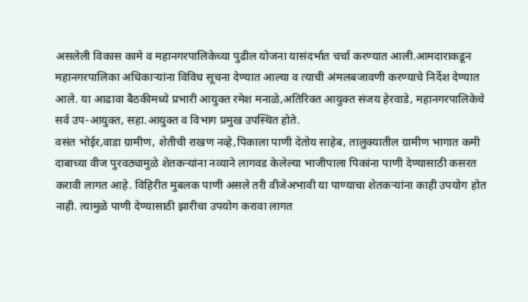असलेली विकास कामे व महानगरपालिकेच्या पुढील योजना यासंदर्भात चर्चा करण्यात आली.आमदाराकडून महानगरपालिका अधिकाऱ्यांना विविध सूचना देण्यात आल्या व त्याची अंमलबजावणी करण्याचे निर्देश देण्यात आले. या आढावा बैठकीमध्ये प्रभारी आयुक्त रमेश मनाळे,अतिरिक्त आयुक्त संजय हेरवाडे, महानगरपालिकेचे सर्व उप-आयुक्त, सहा.आयुक्त व विभाग प्रमुख उपस्थित होते.
वसंत भोईर,वाडा ग्रामीण, शेतीची राखण नव्हे,पिकाला पाणी देतोय साहेब, तालुक्यातील ग्रामीण भागात कमी दाबाच्या वीज पुरवठ्यामुळे शेतकऱ्यांना नव्याने लागवड केलेल्या भाजीपाला पिकांना पाणी देण्यासाठी कसरत करावी लागत आहे. विहिरीत मुबलक पाणी असले तरी वीजेअभावी या पाण्याचा शेतकऱ्यांना काही उपयोग होत नाही. त्यामुळे पाणी देण्यासाठी झारीचा उपयोग करावा लागत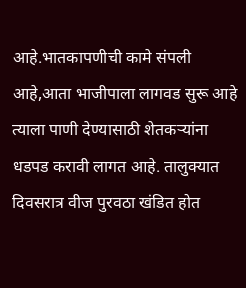आहे.भातकापणीची कामे संपली आहे,आता भाजीपाला लागवड सुरू आहे त्याला पाणी देण्यासाठी शेतकऱ्यांना धडपड करावी लागत आहे. तालुक्यात दिवसरात्र वीज पुरवठा खंडित होत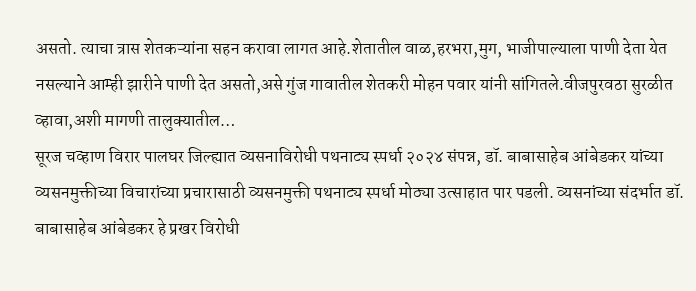असतो. त्याचा त्रास शेतकऱ्यांना सहन करावा लागत आहे.शेतातील वाळ,हरभरा,मुग, भाजीपाल्याला पाणी देता येत नसल्याने आम्ही झारीने पाणी देत असतो,असे गुंज गावातील शेतकरी मोहन पवार यांनी सांगितले.वीजपुरवठा सुरळीत व्हावा,अशी मागणी तालुक्यातील…
सूरज चव्हाण विरार पालघर जिल्ह्यात व्यसनाविरोधी पथनाट्य स्पर्धा २०२४ संपन्न, डॉ. बाबासाहेब आंबेडकर यांच्या व्यसनमुक्तीच्या विचारांच्या प्रचारासाठी व्यसनमुक्ती पथनाट्य स्पर्धा मोठ्या उत्साहात पार पडली. व्यसनांच्या संदर्भात डॉ. बाबासाहेब आंबेडकर हे प्रखर विरोधी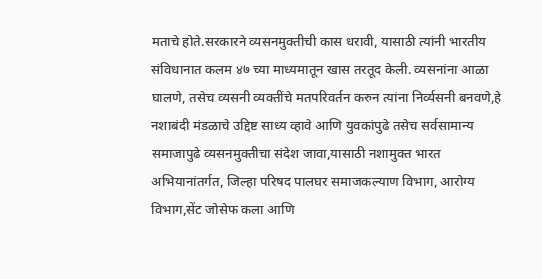मताचे होते.सरकारने व्यसनमुक्तीची कास धरावी, यासाठी त्यांनी भारतीय संविधानात कलम ४७ च्या माध्यमातून खास तरतूद केली. व्यसनांना आळा घालणे, तसेच व्यसनी व्यक्तींचे मतपरिवर्तन करुन त्यांना निर्व्यसनी बनवणे,हे नशाबंदी मंडळाचे उद्दिष्ट साध्य व्हावे आणि युवकांपुढे तसेच सर्वसामान्य समाजापुढे व्यसनमुक्तीचा संदेश जावा,यासाठी नशामुक्त भारत अभियानांतर्गत, जिल्हा परिषद पालघर समाजकल्याण विभाग, आरोग्य विभाग,सेंट जोसेफ कला आणि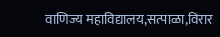वाणिज्य महाविद्यालय,सत्पाळा,विरार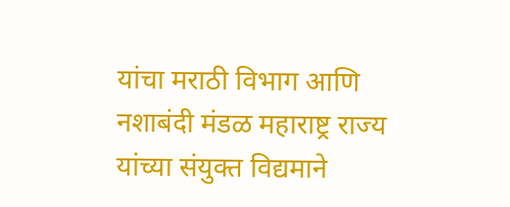यांचा मराठी विभाग आणि नशाबंदी मंडळ महाराष्ट्र राज्य यांच्या संयुक्त विद्यमाने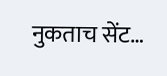नुकताच सेंट…